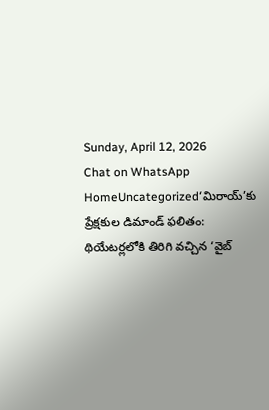Sunday, April 12, 2026
Chat on WhatsApp
HomeUncategorized‘మిరాయ్’కు ప్రేక్షకుల డిమాండ్ ఫలితం: థియేటర్లలోకి తిరిగి వచ్చిన ‘వైబ్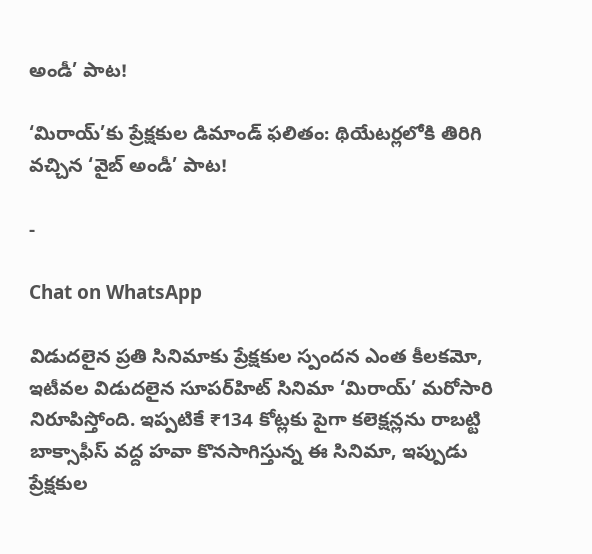అండీ’ పాట!

‘మిరాయ్’కు ప్రేక్షకుల డిమాండ్ ఫలితం: థియేటర్లలోకి తిరిగి వచ్చిన ‘వైబ్ అండీ’ పాట!

-

Chat on WhatsApp

విడుదలైన ప్రతి సినిమాకు ప్రేక్షకుల స్పందన ఎంత కీలకమో, ఇటీవల విడుదలైన సూపర్‌హిట్ సినిమా ‘మిరాయ్’ మరోసారి నిరూపిస్తోంది. ఇప్పటికే ₹134 కోట్లకు పైగా కలెక్షన్లను రాబట్టి బాక్సాఫీస్ వద్ద హవా కొనసాగిస్తున్న ఈ సినిమా, ఇప్పుడు ప్రేక్షకుల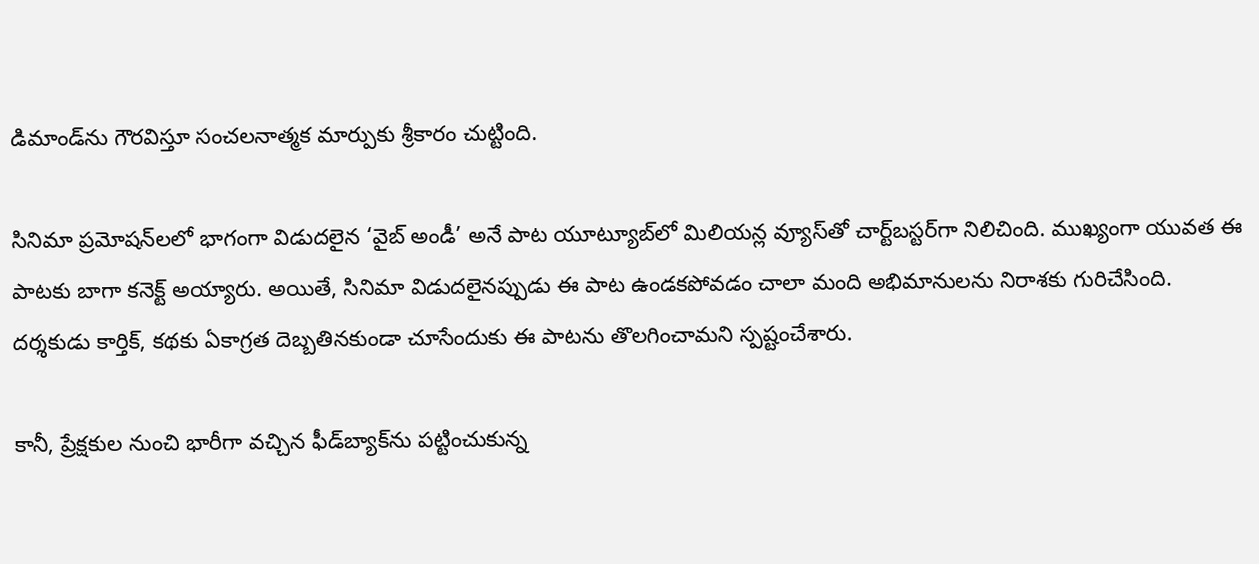డిమాండ్‌ను గౌరవిస్తూ సంచలనాత్మక మార్పుకు శ్రీకారం చుట్టింది.

సినిమా ప్రమోషన్‌లలో భాగంగా విడుదలైన ‘వైబ్ అండీ’ అనే పాట యూట్యూబ్‌లో మిలియన్ల వ్యూస్‌తో చార్ట్‌బస్టర్‌గా నిలిచింది. ముఖ్యంగా యువత ఈ పాటకు బాగా కనెక్ట్ అయ్యారు. అయితే, సినిమా విడుదలైనప్పుడు ఈ పాట ఉండకపోవడం చాలా మంది అభిమానులను నిరాశకు గురిచేసింది. దర్శకుడు కార్తిక్, కథకు ఏకాగ్రత దెబ్బతినకుండా చూసేందుకు ఈ పాటను తొలగించామని స్పష్టంచేశారు.

కానీ, ప్రేక్షకుల నుంచి భారీగా వచ్చిన ఫీడ్‌బ్యాక్‌ను పట్టించుకున్న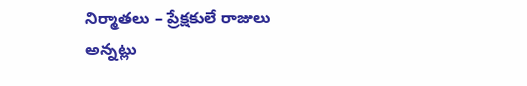నిర్మాతలు – ప్రేక్షకులే రాజులు అన్నట్లు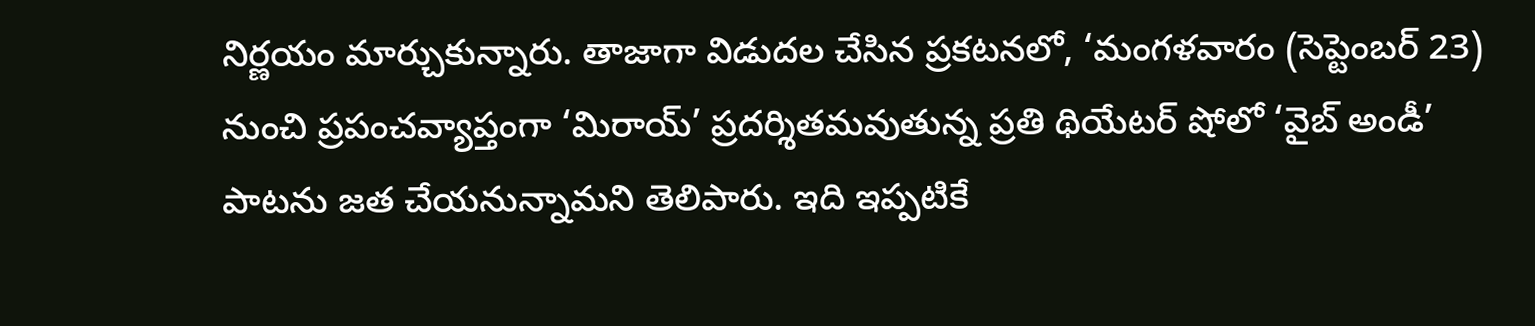నిర్ణయం మార్చుకున్నారు. తాజాగా విడుదల చేసిన ప్రకటనలో, ‘మంగళవారం (సెప్టెంబర్ 23) నుంచి ప్రపంచవ్యాప్తంగా ‘మిరాయ్’ ప్రదర్శితమవుతున్న ప్రతి థియేటర్ షోలో ‘వైబ్ అండీ’ పాటను జత చేయనున్నామని తెలిపారు. ఇది ఇప్పటికే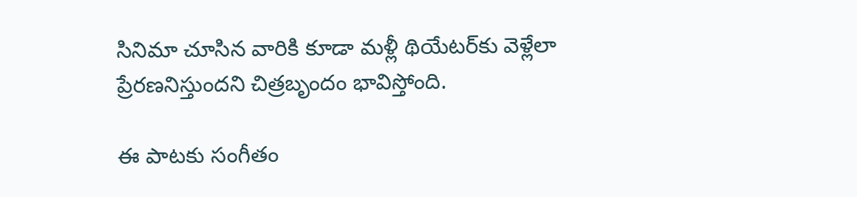సినిమా చూసిన వారికి కూడా మళ్లీ థియేటర్‌కు వెళ్లేలా ప్రేరణనిస్తుందని చిత్రబృందం భావిస్తోంది.

ఈ పాటకు సంగీతం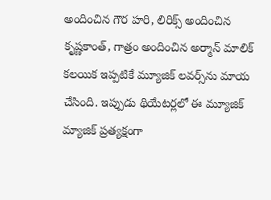అందించిన గౌర హరి, లిరిక్స్ అందించిన కృష్ణకాంత్, గాత్రం అందించిన అర్మాన్ మాలిక్ కలయిక ఇప్పటికే మ్యూజిక్ లవర్స్‌ను మాయ చేసింది. ఇప్పుడు థియేటర్లలో ఈ మ్యూజిక్ మ్యాజిక్ ప్రత్యక్షంగా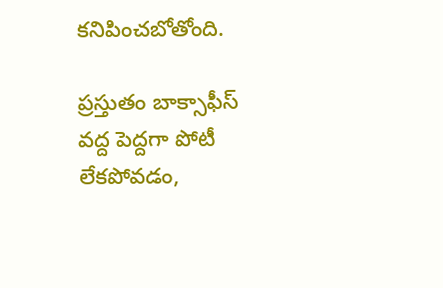కనిపించబోతోంది.

ప్రస్తుతం బాక్సాఫీస్ వద్ద పెద్దగా పోటీ లేకపోవడం,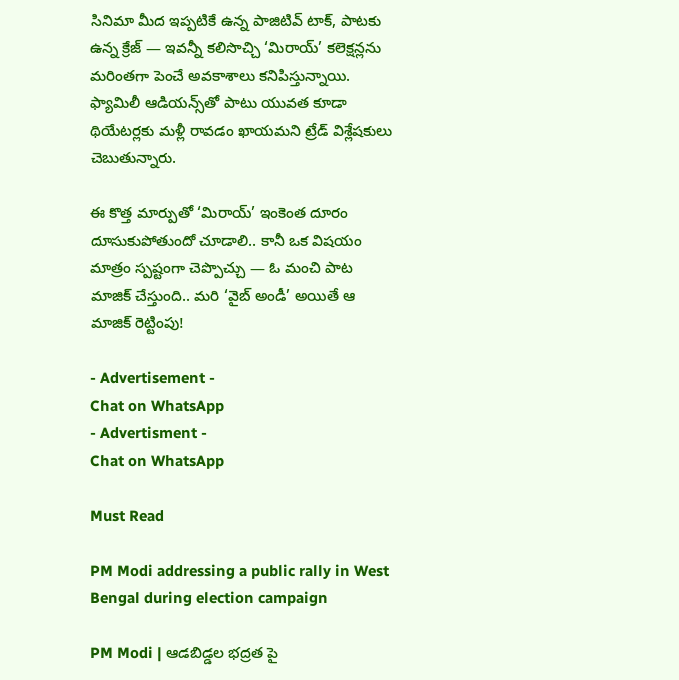సినిమా మీద ఇప్పటికే ఉన్న పాజిటివ్ టాక్, పాటకు ఉన్న క్రేజ్ — ఇవన్నీ కలిసొచ్చి ‘మిరాయ్’ కలెక్షన్లను మరింతగా పెంచే అవకాశాలు కనిపిస్తున్నాయి. ఫ్యామిలీ ఆడియన్స్‌తో పాటు యువత కూడా థియేటర్లకు మళ్లీ రావడం ఖాయమని ట్రేడ్ విశ్లేషకులు చెబుతున్నారు.

ఈ కొత్త మార్పుతో ‘మిరాయ్’ ఇంకెంత దూరం దూసుకుపోతుందో చూడాలి.. కానీ ఒక విషయం మాత్రం స్పష్టంగా చెప్పొచ్చు — ఓ మంచి పాట మాజిక్ చేస్తుంది.. మరి ‘వైబ్ అండీ’ అయితే ఆ మాజిక్ రెట్టింపు!

- Advertisement -
Chat on WhatsApp
- Advertisment -
Chat on WhatsApp

Must Read

PM Modi addressing a public rally in West Bengal during election campaign

PM Modi | ఆడబిడ్డల భద్రత పై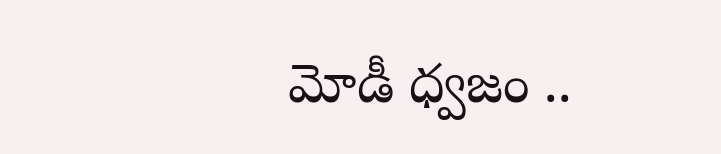మోడీ ధ్వజం ..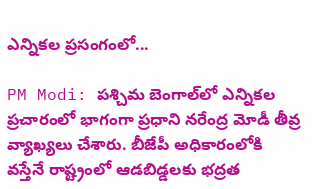ఎన్నికల ప్రసంగంలో...

PM Modi: పశ్చిమ బెంగాల్‌లో ఎన్నికల ప్రచారంలో భాగంగా ప్రధాని నరేంద్ర మోడీ తీవ్ర వ్యాఖ్యలు చేశారు. బీజేపీ అధికారంలోకి వస్తేనే రాష్ట్రంలో ఆడబిడ్డలకు భద్రత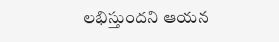లభిస్తుందని ఆయన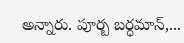అన్నారు. పూర్బ బర్ధమాన్,...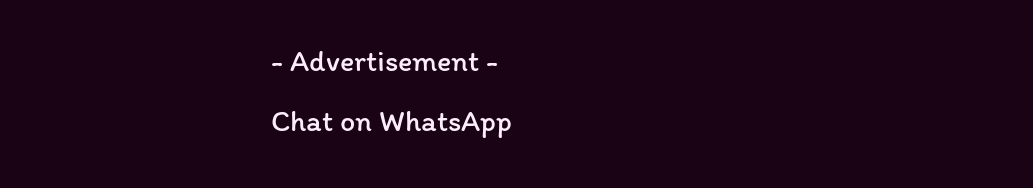- Advertisement -
Chat on WhatsApp